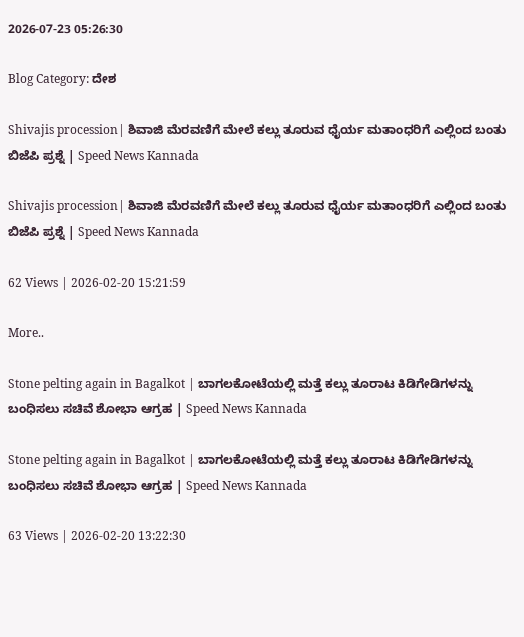2026-07-23 05:26:30

Blog Category: ದೇಶ

Shivajis procession| ಶಿವಾಜಿ ಮೆರವಣಿಗೆ ಮೇಲೆ ಕಲ್ಲು ತೂರುವ ಧೈರ್ಯ ಮತಾಂಧರಿಗೆ ಎಲ್ಲಿಂದ ಬಂತು ಬಿಜೆಪಿ ಪ್ರಶ್ನೆ | Speed News Kannada

Shivajis procession| ಶಿವಾಜಿ ಮೆರವಣಿಗೆ ಮೇಲೆ ಕಲ್ಲು ತೂರುವ ಧೈರ್ಯ ಮತಾಂಧರಿಗೆ ಎಲ್ಲಿಂದ ಬಂತು ಬಿಜೆಪಿ ಪ್ರಶ್ನೆ | Speed News Kannada

62 Views | 2026-02-20 15:21:59

More..

Stone pelting again in Bagalkot | ಬಾಗಲಕೋಟೆಯಲ್ಲಿ ಮತ್ತೆ ಕಲ್ಲು ತೂರಾಟ ಕಿಡಿಗೇಡಿಗಳನ್ನು ಬಂಧಿಸಲು ಸಚಿವೆ ಶೋಭಾ ಆಗ್ರಹ | Speed News Kannada

Stone pelting again in Bagalkot | ಬಾಗಲಕೋಟೆಯಲ್ಲಿ ಮತ್ತೆ ಕಲ್ಲು ತೂರಾಟ ಕಿಡಿಗೇಡಿಗಳನ್ನು ಬಂಧಿಸಲು ಸಚಿವೆ ಶೋಭಾ ಆಗ್ರಹ | Speed News Kannada

63 Views | 2026-02-20 13:22:30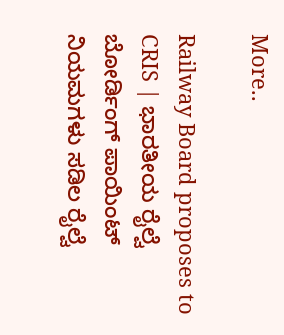More..

Railway Board proposes to CRIS | ಭಾರತೀಯ ರೈಲ್ವೆ ಬೋರ್ಡಿಂಗ್ ಪಾಯಿಂಟ್ ನಿಯಮಗಳು ಸಡಿಲ ರೈಲ್ವೆ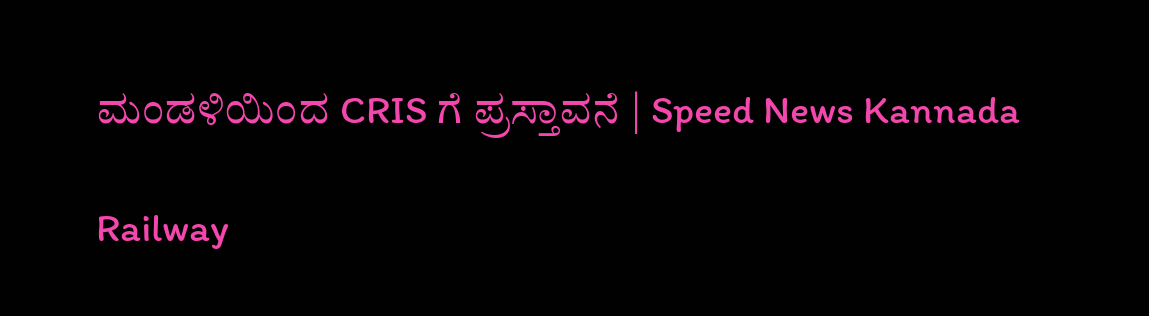ಮಂಡಳಿಯಿಂದ CRIS ಗೆ ಪ್ರಸ್ತಾವನೆ | Speed News Kannada

Railway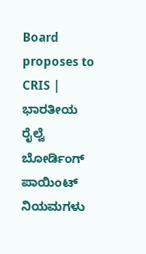Board proposes to CRIS | ಭಾರತೀಯ ರೈಲ್ವೆ ಬೋರ್ಡಿಂಗ್ ಪಾಯಿಂಟ್ ನಿಯಮಗಳು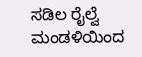ಸಡಿಲ ರೈಲ್ವೆ ಮಂಡಳಿಯಿಂದ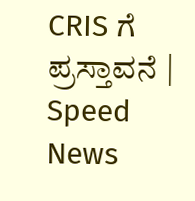CRIS ಗೆ ಪ್ರಸ್ತಾವನೆ | Speed News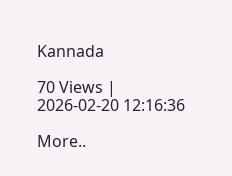Kannada

70 Views | 2026-02-20 12:16:36

More..